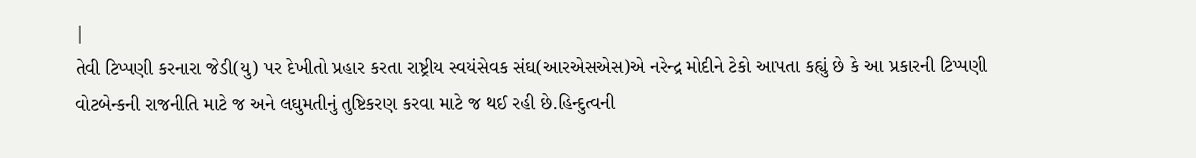|
તેવી ટિપ્પણી કરનારા જેડી(યુ) પર દેખીતો પ્રહાર કરતા રાષ્ટ્રીય સ્વયંસેવક સંઘ(આરએસએસ)એ નરેન્દ્ર મોદીને ટેકો આપતા કહ્યું છે કે આ પ્રકારની ટિપ્પણી વોટબેન્કની રાજનીતિ માટે જ અને લઘુમતીનું તુષ્ટિકરણ કરવા માટે જ થઈ રહી છે.હિન્દુત્વની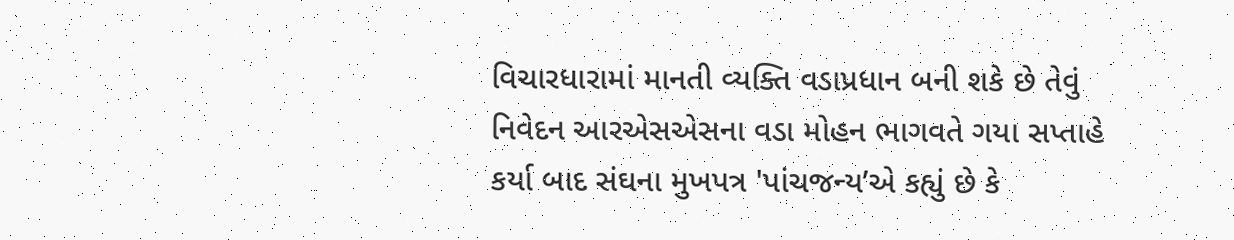વિચારધારામાં માનતી વ્યક્તિ વડાપ્રધાન બની શકે છે તેવું નિવેદન આરએસએસના વડા મોહન ભાગવતે ગયા સપ્તાહે કર્યા બાદ સંઘના મુખપત્ર 'પાંચજન્ય’એ કહ્યું છે કે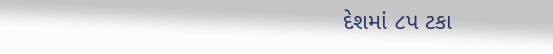દેશમાં ૮પ ટકા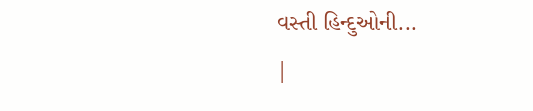વસ્તી હિન્દુઓની...
|